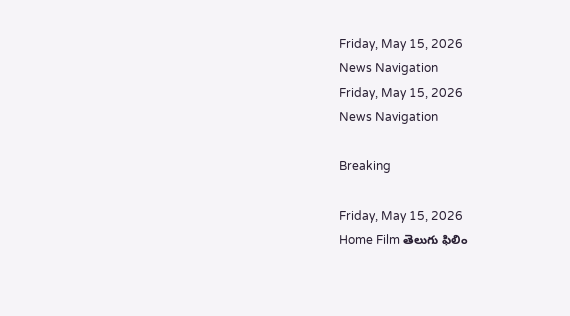Friday, May 15, 2026
News Navigation
Friday, May 15, 2026
News Navigation

Breaking

Friday, May 15, 2026
Home Film తెలుగు ఫిలిం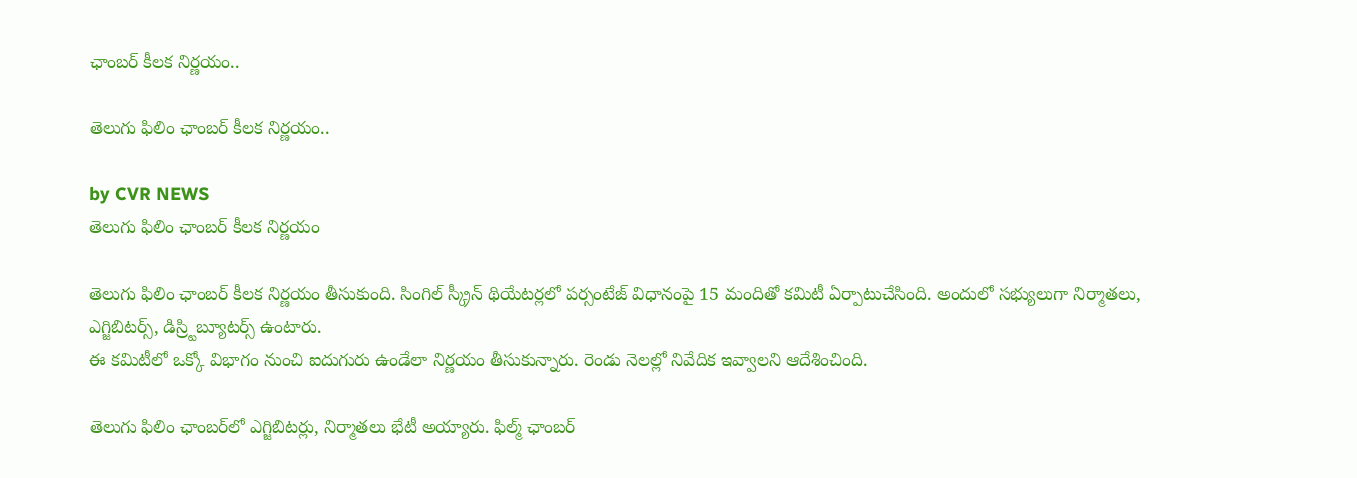ఛాంబర్ కీలక నిర్ణయం..

తెలుగు ఫిలిం ఛాంబర్ కీలక నిర్ణయం..

by CVR NEWS
తెలుగు ఫిలిం ఛాంబర్ కీలక నిర్ణయం

తెలుగు ఫిలిం ఛాంబర్ కీలక నిర్ణయం తీసుకుంది. సింగిల్ స్క్రీన్ థియేటర్లలో పర్సంటేజ్ విధానంపై 15 మందితో కమిటీ ఏర్పాటుచేసింది. అందులో సభ్యులుగా నిర్మాతలు, ఎగ్జిబిటర్స్, డిస్ర్టిబ్యూటర్స్ ఉంటారు.
ఈ కమిటీలో ఒక్కో విభాగం నుంచి ఐదుగురు ఉండేలా నిర్ణయం తీసుకున్నారు. రెండు నెలల్లో నివేదిక ఇవ్వాలని ఆదేశించింది.

తెలుగు ఫిలిం ఛాంబర్‌లో ఎగ్జిబిటర్లు, నిర్మాతలు భేటీ అయ్యారు. ఫిల్మ్ ఛాంబర్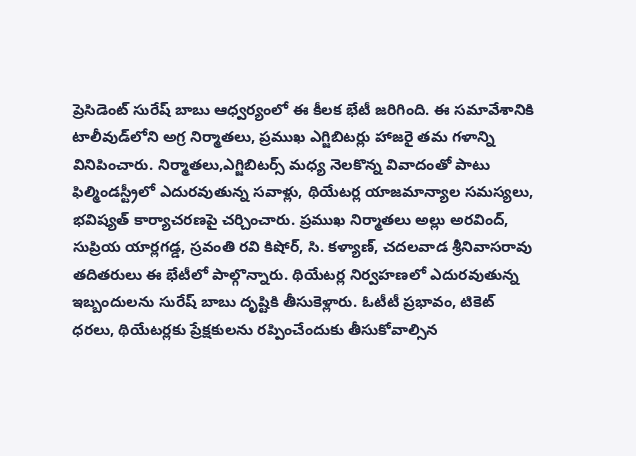ప్రెసిడెంట్ సురేష్ బాబు ఆధ్వర్యంలో ఈ కీలక భేటీ జరిగింది. ఈ సమావేశానికి టాలీవుడ్‌లోని అగ్ర నిర్మాతలు, ప్రముఖ ఎగ్జిబిటర్లు హాజరై తమ గళాన్ని వినిపించారు. నిర్మాతలు,ఎగ్జిబిటర్స్ మధ్య నెలకొన్న వివాదంతో పాటు ఫిల్మిండస్ట్రీలో ఎదురవుతున్న సవాళ్లు, థియేటర్ల యాజమాన్యాల సమస్యలు, భవిష్యత్ కార్యాచరణపై చర్చించారు. ప్రముఖ నిర్మాతలు అల్లు అరవింద్, సుప్రియ యార్లగడ్డ, స్రవంతి రవి కిషోర్, సి. కళ్యాణ్, చదలవాడ శ్రీనివాసరావు తదితరులు ఈ భేటీలో పాల్గొన్నారు. థియేటర్ల నిర్వహణలో ఎదురవుతున్న ఇబ్బందులను సురేష్ బాబు దృష్టికి తీసుకెళ్లారు. ఓటీటీ ప్రభావం, టికెట్ ధరలు, థియేటర్లకు ప్రేక్షకులను రప్పించేందుకు తీసుకోవాల్సిన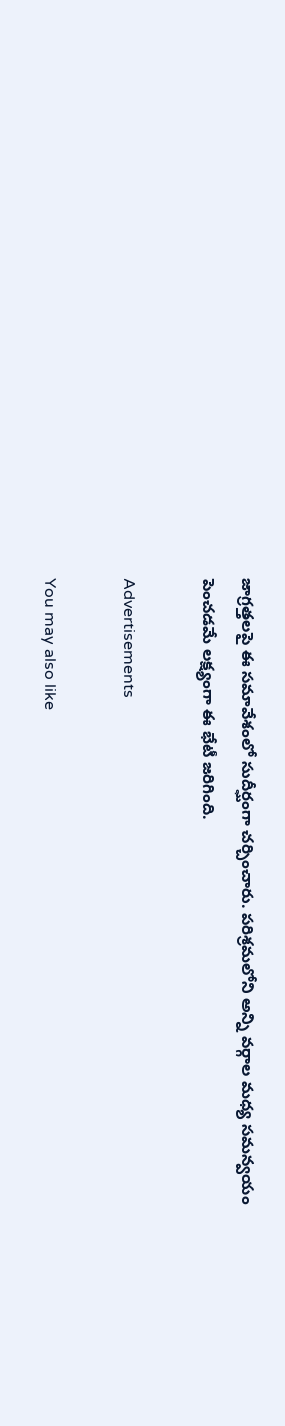జాగ్రత్తలపై ఈ సమావేశంలో సుదీర్ఘంగా చర్చించారు. పరిశ్రమలోని అన్ని వర్గాల మధ్య సమన్వయం పెంచడమే లక్ష్యంగా ఈ భేటీ జరిగింది.

Advertisements

You may also like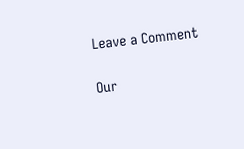Leave a Comment

Our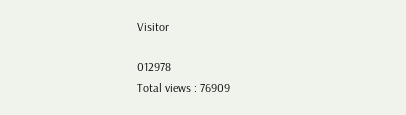Visitor

012978
Total views : 76909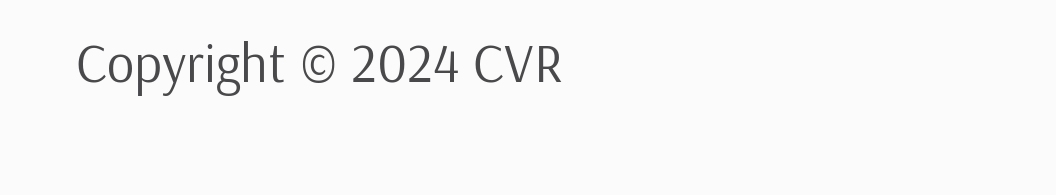Copyright © 2024 CVR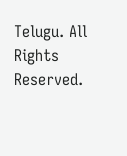Telugu. All Rights Reserved.